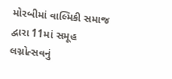મોરબીમાં વાલ્મિકી સમાજ દ્વારા 11માં સમૂહ લગ્નોત્સવનું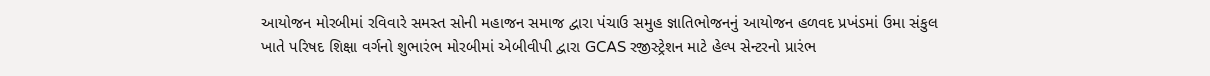આયોજન મોરબીમાં રવિવારે સમસ્ત સોની મહાજન સમાજ દ્વારા પંચાઉ સમુહ જ્ઞાતિભોજનનું આયોજન હળવદ પ્રખંડમાં ઉમા સંકુલ ખાતે પરિષદ શિક્ષા વર્ગનો શુભારંભ મોરબીમાં એબીવીપી દ્વારા GCAS રજીસ્ટ્રેશન માટે હેલ્પ સેન્ટરનો પ્રારંભ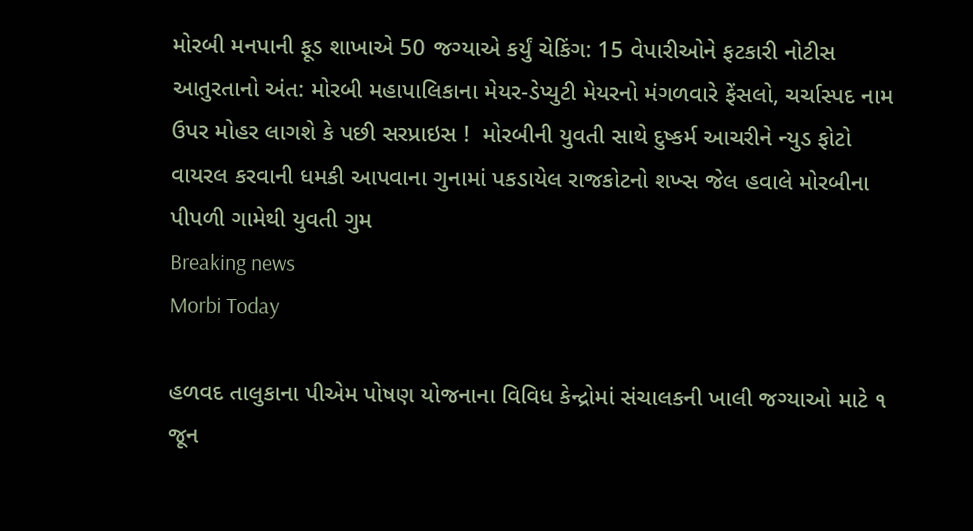મોરબી મનપાની ફૂડ શાખાએ 50 જગ્યાએ કર્યું ચેકિંગ: 15 વેપારીઓને ફટકારી નોટીસ આતુરતાનો અંત: મોરબી મહાપાલિકાના મેયર-ડેપ્યુટી મેયરનો મંગળવારે ફેંસલો, ચર્ચાસ્પદ નામ ઉપર મોહર લાગશે કે પછી સરપ્રાઇસ !  મોરબીની યુવતી સાથે દુષ્કર્મ આચરીને ન્યુડ ફોટો વાયરલ કરવાની ધમકી આપવાના ગુનામાં પકડાયેલ રાજકોટનો શખ્સ જેલ હવાલે મોરબીના પીપળી ગામેથી યુવતી ગુમ
Breaking news
Morbi Today

હળવદ તાલુકાના પીએમ પોષણ યોજનાના વિવિધ કેન્દ્રોમાં સંચાલકની ખાલી જગ્યાઓ માટે ૧ જૂન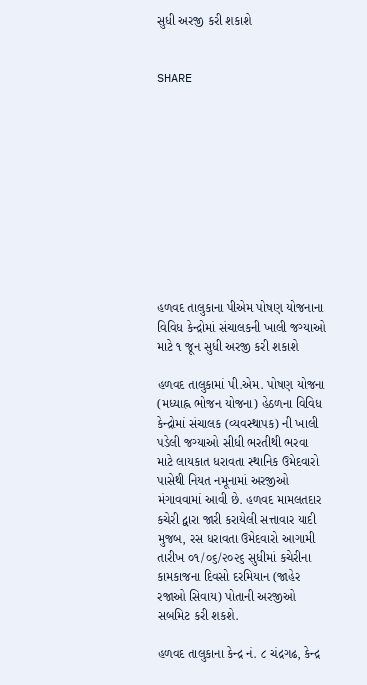સુધી અરજી કરી શકાશે


SHARE











હળવદ તાલુકાના પીએમ પોષણ યોજનાના વિવિધ કેન્દ્રોમાં સંચાલકની ખાલી જગ્યાઓ માટે ૧ જૂન સુધી અરજી કરી શકાશે

હળવદ તાલુકામાં પી.એમ. પોષણ યોજના (મધ્યાહ્ન ભોજન યોજના) હેઠળના વિવિધ કેન્દ્રોમાં સંચાલક (વ્યવસ્થાપક) ની ખાલી પડેલી જગ્યાઓ સીધી ભરતીથી ભરવા માટે લાયકાત ધરાવતા સ્થાનિક ઉમેદવારો પાસેથી નિયત નમૂનામાં અરજીઓ મંગાવવામાં આવી છે. હળવદ મામલતદાર કચેરી દ્વારા જારી કરાયેલી સત્તાવાર યાદી મુજબ, રસ ધરાવતા ઉમેદવારો આગામી તારીખ ૦૧/૦૬/૨૦૨૬ સુધીમાં કચેરીના કામકાજના દિવસો દરમિયાન (જાહેર રજાઓ સિવાય) પોતાની અરજીઓ સબમિટ કરી શકશે.

હળવદ તાલુકાના કેન્દ્ર નં. ૮ ચંદ્રગઢ, કેન્દ્ર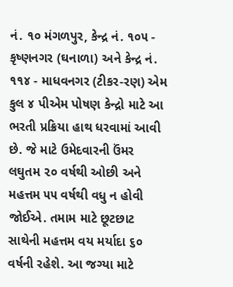નં. ૧૦ મંગળપુર, કેન્દ્ર નં. ૧૦૫ - કૃષ્ણનગર (ઘનાળા) અને કેન્દ્ર નં. ૧૧૪ - માધવનગર (ટીકર-રણ) એમ કુલ ૪ પીએમ પોષણ કેન્દ્રો માટે આ ભરતી પ્રક્રિયા હાથ ધરવામાં આવી છે. જે માટે ઉમેદવારની ઉંમર લઘુતમ ૨૦ વર્ષથી ઓછી અને મહત્તમ ૫૫ વર્ષથી વધુ ન હોવી જોઈએ. તમામ માટે છૂટછાટ સાથેની મહત્તમ વય મર્યાદા ૬૦ વર્ષની રહેશે. આ જગ્યા માટે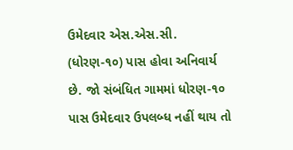ઉમેદવાર એસ.એસ.સી. (ધોરણ-૧૦) પાસ હોવા અનિવાર્ય છે. જો સંબંધિત ગામમાં ધોરણ-૧૦ પાસ ઉમેદવાર ઉપલબ્ધ નહીં થાય તો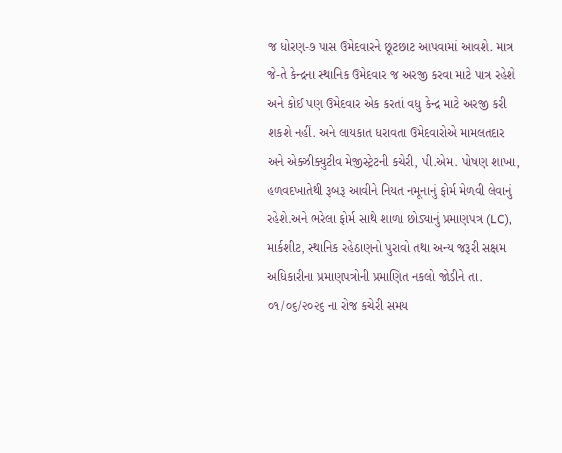જ ધોરણ-૭ પાસ ઉમેદવારને છૂટછાટ આપવામાં આવશે. માત્ર જે-તે કેન્દ્રના સ્થાનિક ઉમેદવાર જ અરજી કરવા માટે પાત્ર રહેશે અને કોઈ પણ ઉમેદવાર એક કરતાં વધુ કેન્દ્ર માટે અરજી કરી શકશે નહીં. અને લાયકાત ધરાવતા ઉમેદવારોએ મામલતદાર અને એક્ઝીક્યુટીવ મેજીસ્ટ્રેટની કચેરી, પી.એમ. પોષણ શાખા, હળવદખાતેથી રૂબરૂ આવીને નિયત નમૂનાનું ફોર્મ મેળવી લેવાનું રહેશે.અને ભરેલા ફોર્મ સાથે શાળા છોડ્યાનું પ્રમાણપત્ર (LC), માર્કશીટ, સ્થાનિક રહેઠાણનો પુરાવો તથા અન્ય જરૂરી સક્ષમ અધિકારીના પ્રમાણપત્રોની પ્રમાણિત નકલો જોડીને તા. ૦૧/૦૬/૨૦૨૬ ના રોજ કચેરી સમય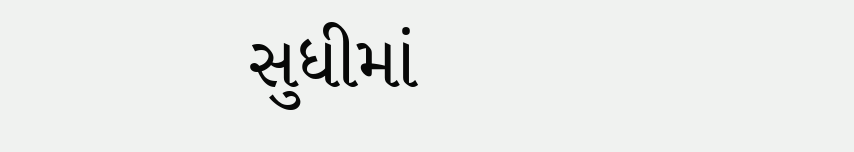સુધીમાં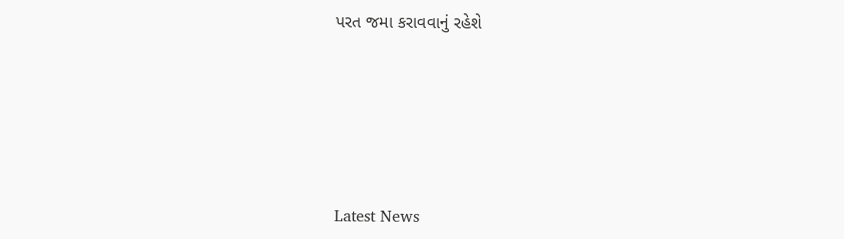પરત જમા કરાવવાનું રહેશે






Latest News